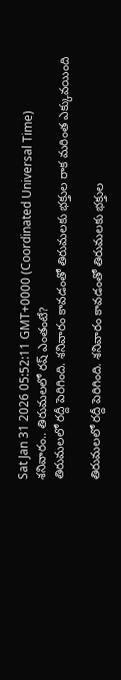Sat Jan 31 2026 05:52:11 GMT+0000 (Coordinated Universal Time)
శనివారం.. తిరుమలలో రష్ ఎంతంటే?
తిరుమలలో రద్దీ పెరిగింది. శనివారం కావడంతో తిరుమలకు భక్తుల రాక మరింత ఎక్కువయింది

తిరుమలలో రద్దీ పెరిగింది. శనివారం కావడంతో తిరుమలకు భక్తుల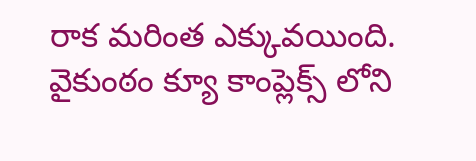రాక మరింత ఎక్కువయింది. వైకుంఠం క్యూ కాంప్లెక్స్ లోని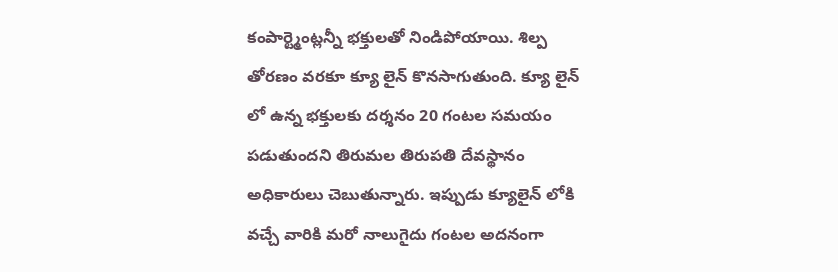కంపార్ట్మెంట్లన్నీ భక్తులతో నిండిపోయాయి. శిల్ప తోరణం వరకూ క్యూ లైన్ కొనసాగుతుంది. క్యూ లైన్ లో ఉన్న భక్తులకు దర్శనం 20 గంటల సమయం పడుతుందని తిరుమల తిరుపతి దేవస్థానం అధికారులు చెబుతున్నారు. ఇప్పుడు క్యూలైన్ లోకి వచ్చే వారికి మరో నాలుగైదు గంటల అదనంగా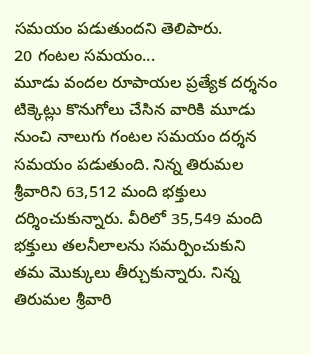సమయం పడుతుందని తెలిపారు.
20 గంటల సమయం...
మూడు వందల రూపాయల ప్రత్యేక దర్శనం టిక్కెట్లు కొనుగోలు చేసిన వారికి మూడు నుంచి నాలుగు గంటల సమయం దర్శన సమయం పడుతుంది. నిన్న తిరుమల శ్రీవారిని 63,512 మంది భక్తులు దర్శించుకున్నారు. వీరిలో 35,549 మంది భక్తులు తలనీలాలను సమర్పించుకుని తమ మొక్కులు తీర్చుకున్నారు. నిన్న తిరుమల శ్రీవారి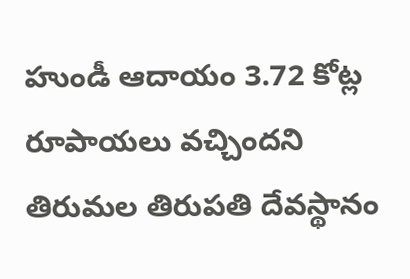హుండీ ఆదాయం 3.72 కోట్ల రూపాయలు వచ్చిందని తిరుమల తిరుపతి దేవస్థానం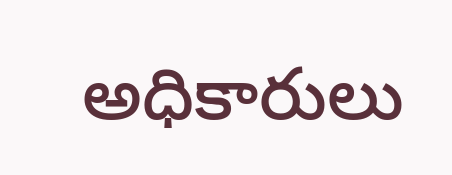అధికారులు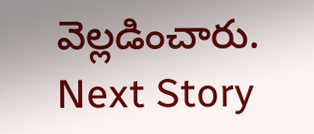వెల్లడించారు.
Next Story